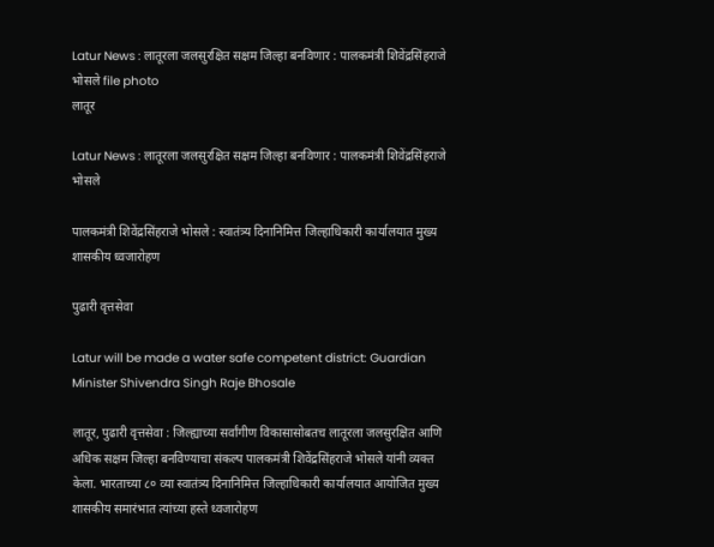Latur News : लातूरला जलसुरक्षित सक्षम जिल्हा बनविणार : पालकमंत्री शिवेंद्रसिंहराजे भोसले file photo
लातूर

Latur News : लातूरला जलसुरक्षित सक्षम जिल्हा बनविणार : पालकमंत्री शिवेंद्रसिंहराजे भोसले

पालकमंत्री शिवेंद्रसिंहराजे भोसले : स्वातंत्र्य दिनानिमित्त जिल्हाधिकारी कार्यालयात मुख्य शासकीय ध्वजारोहण

पुढारी वृत्तसेवा

Latur will be made a water safe competent district: Guardian Minister Shivendra Singh Raje Bhosale

लातूर, पुढारी वृत्तसेवा : जिल्ह्याच्या सर्वांगीण विकासासोबतच लातूरला जलसुरक्षित आणि अधिक सक्षम जिल्हा बनविण्याचा संकल्प पालकमंत्री शिवेंद्रसिंहराजे भोसले यांनी व्यक्त केला. भारताच्या ८० व्या स्वातंत्र्य दिनानिमित्त जिल्हाधिकारी कार्यालयात आयोजित मुख्य शासकीय समारंभात त्यांच्या हस्ते ध्वजारोहण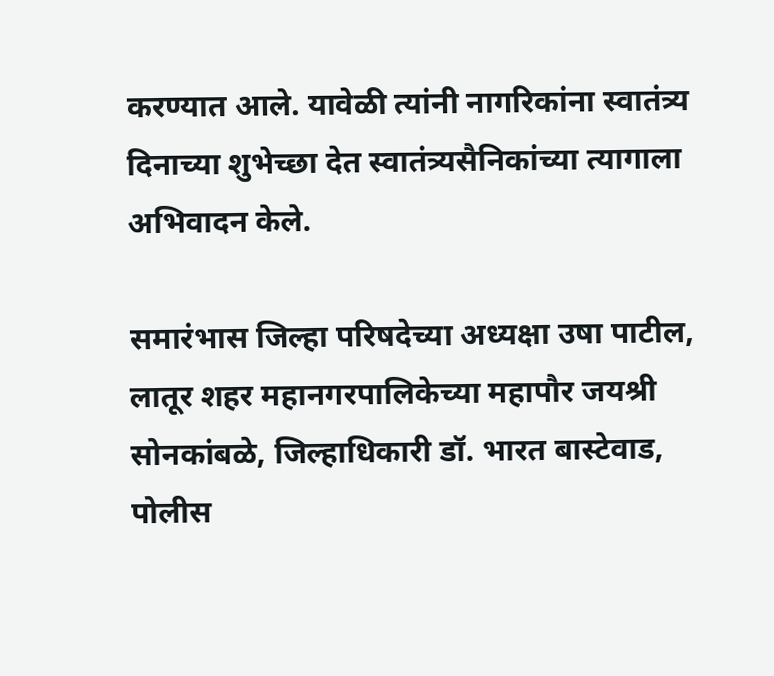करण्यात आले. यावेळी त्यांनी नागरिकांना स्वातंत्र्य दिनाच्या शुभेच्छा देत स्वातंत्र्यसैनिकांच्या त्यागाला अभिवादन केले.

समारंभास जिल्हा परिषदेच्या अध्यक्षा उषा पाटील, लातूर शहर महानगरपालिकेच्या महापौर जयश्री सोनकांबळे, जिल्हाधिकारी डॉ. भारत बास्टेवाड, पोलीस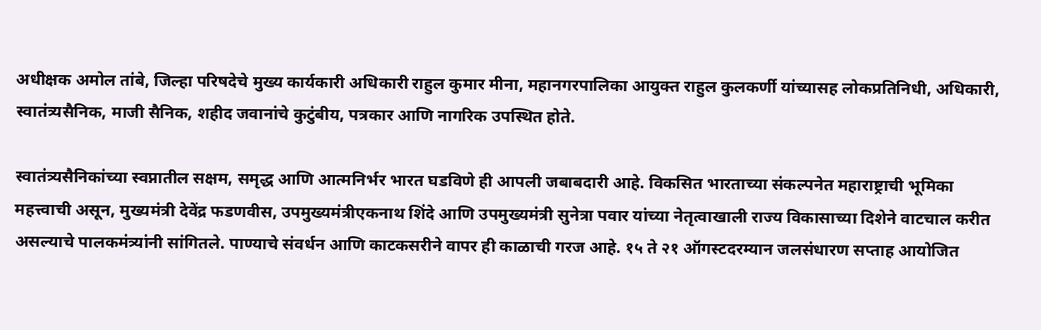अधीक्षक अमोल तांबे, जिल्हा परिषदेचे मुख्य कार्यकारी अधिकारी राहुल कुमार मीना, महानगरपालिका आयुक्त राहुल कुलकर्णी यांच्यासह लोकप्रतिनिधी, अधिकारी, स्वातंत्र्यसैनिक, माजी सैनिक, शहीद जवानांचे कुटुंबीय, पत्रकार आणि नागरिक उपस्थित होते.

स्वातंत्र्यसैनिकांच्या स्वप्नातील सक्षम, समृद्ध आणि आत्मनिर्भर भारत घडविणे ही आपली जबाबदारी आहे. विकसित भारताच्या संकल्पनेत महाराष्ट्राची भूमिका महत्त्वाची असून, मुख्यमंत्री देवेंद्र फडणवीस, उपमुख्यमंत्रीएकनाथ शिंदे आणि उपमुख्यमंत्री सुनेत्रा पवार यांच्या नेतृत्वाखाली राज्य विकासाच्या दिशेने वाटचाल करीत असल्याचे पालकमंत्र्यांनी सांगितले. पाण्याचे संवर्धन आणि काटकसरीने वापर ही काळाची गरज आहे. १५ ते २१ ऑगस्टदरम्यान जलसंधारण सप्ताह आयोजित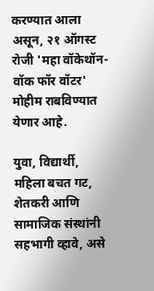करण्यात आला असून, २१ ऑगस्ट रोजी 'महा वॉकेथॉन- वॉक फॉर वॉटर' मोहीम राबविण्यात येणार आहे.

युवा, विद्यार्थी, महिला बचत गट, शेतकरी आणि सामाजिक संस्थांनी सहभागी व्हावे, असे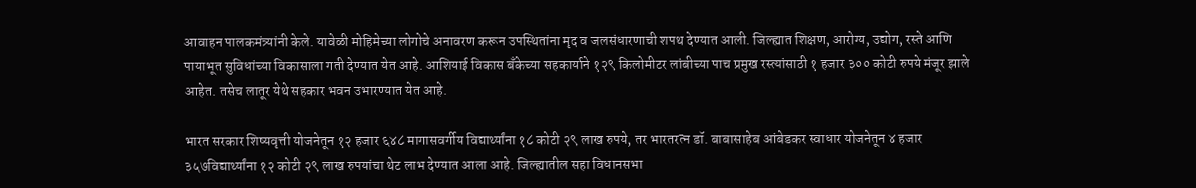आवाहन पालकमंत्र्यांनी केले. यावेळी मोहिमेच्या लोगोचे अनावरण करून उपस्थितांना मृद व जलसंधारणाची शपथ देण्यात आली. जिल्ह्यात शिक्षण, आरोग्य, उद्योग, रस्ते आणि पायाभूत सुविधांच्या विकासाला गती देण्यात येत आहे. आशियाई विकास बँकेच्या सहकार्याने १२९ किलोमीटर लांबीच्या पाच प्रमुख रस्त्यांसाठी १ हजार ३०० कोटी रुपये मंजूर झाले आहेत. तसेच लातूर येथे सहकार भवन उभारण्यात येत आहे.

भारत सरकार शिष्यवृत्ती योजनेतून १२ हजार ६४८ मागासवर्गीय विद्यार्थ्यांना १८ कोटी २९ लाख रुपये, तर भारतरत्न डॉ. बाबासाहेब आंबेडकर स्वाधार योजनेतून ४ हजार ३५७विद्यार्थ्यांना १२ कोटी २९ लाख रुपयांचा थेट लाभ देण्यात आला आहे. जिल्ह्यातील सहा विधानसभा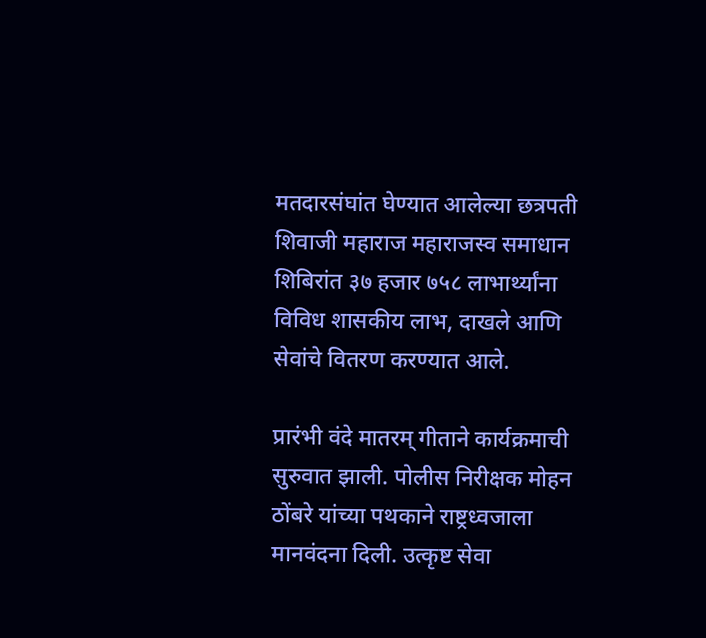मतदारसंघांत घेण्यात आलेल्या छत्रपती शिवाजी महाराज महाराजस्व समाधान शिबिरांत ३७ हजार ७५८ लाभार्थ्यांना विविध शासकीय लाभ, दाखले आणि सेवांचे वितरण करण्यात आले.

प्रारंभी वंदे मातरम् गीताने कार्यक्रमाची सुरुवात झाली. पोलीस निरीक्षक मोहन ठोंबरे यांच्या पथकाने राष्ट्रध्वजाला मानवंदना दिली. उत्कृष्ट सेवा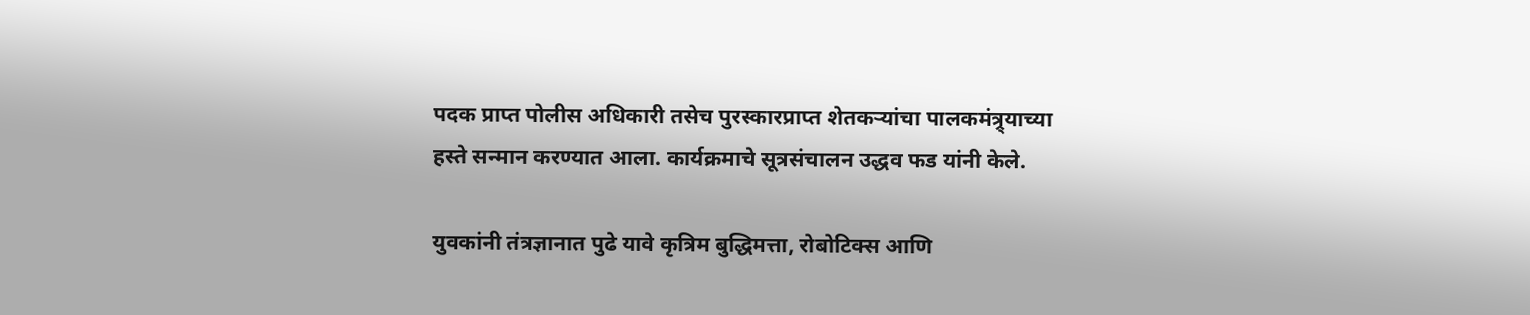पदक प्राप्त पोलीस अधिकारी तसेच पुरस्कारप्राप्त शेतकऱ्यांचा पालकमंत्र्र्याच्या हस्ते सन्मान करण्यात आला. कार्यक्रमाचे सूत्रसंचालन उद्धव फड यांनी केले.

युवकांनी तंत्रज्ञानात पुढे यावे कृत्रिम बुद्धिमत्ता, रोबोटिक्स आणि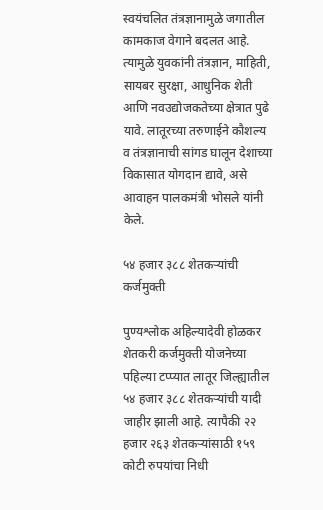स्वयंचलित तंत्रज्ञानामुळे जगातील कामकाज वेगाने बदलत आहे. त्यामुळे युवकांनी तंत्रज्ञान, माहिती, सायबर सुरक्षा, आधुनिक शेती आणि नवउद्योजकतेच्या क्षेत्रात पुढे यावे. लातूरच्या तरुणाईने कौशल्य व तंत्रज्ञानाची सांगड घालून देशाच्या विकासात योगदान द्यावे, असे आवाहन पालकमंत्री भोसले यांनी केले.

५४ हजार ३८८ शेतकऱ्यांची कर्जमुक्ती

पुण्यश्लोक अहिल्यादेवी होळकर शेतकरी कर्जमुक्ती योजनेच्या पहिल्या टप्प्यात लातूर जिल्ह्यातील ५४ हजार ३८८ शेतकऱ्यांची यादी जाहीर झाली आहे. त्यापैकी २२ हजार २६३ शेतकऱ्यांसाठी १५९ कोटी रुपयांचा निधी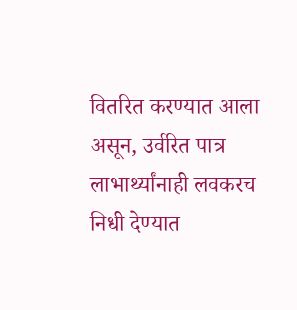वितरित करण्यात आला असून, उर्वरित पात्र लाभार्थ्यांनाही लवकरच निधी देण्यात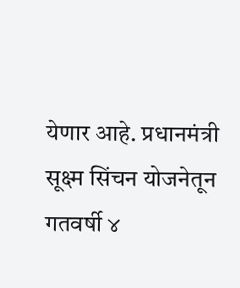येणार आहे. प्रधानमंत्री सूक्ष्म सिंचन योजनेतून गतवर्षी ४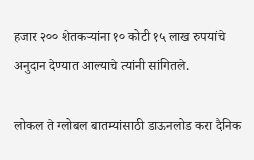हजार २०० शेतकऱ्यांना १० कोटी १५ लाख रुपयांचे अनुदान देण्यात आल्याचे त्यांनी सांगितले.

लोकल ते ग्लोबल बातम्यांसाठी डाऊनलोड करा दैनिक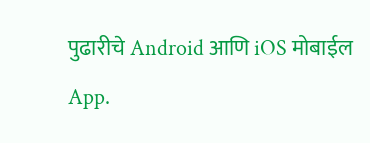पुढारीचे Android आणि iOS मोबाईल App.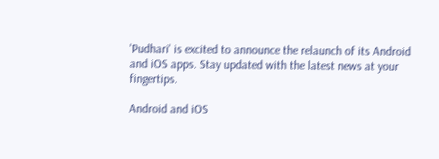'Pudhari' is excited to announce the relaunch of its Android and iOS apps. Stay updated with the latest news at your fingertips.

Android and iOS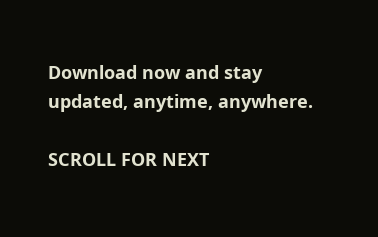Download now and stay updated, anytime, anywhere.

SCROLL FOR NEXT